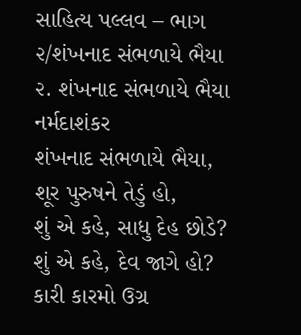સાહિત્ય પલ્લવ – ભાગ ૨/શંખનાદ સંભળાયે ભૈયા
૨. શંખનાદ સંભળાયે ભૈયા
નર્મદાશંકર
શંખનાદ સંભળાયે ભૈયા, શૂર પુરુષને તેડું હો,
શું એ કહે, સાધુ દેહ છોડે? શું એ કહે, દેવ જાગે હો?
કારી કારમો ઉગ્ર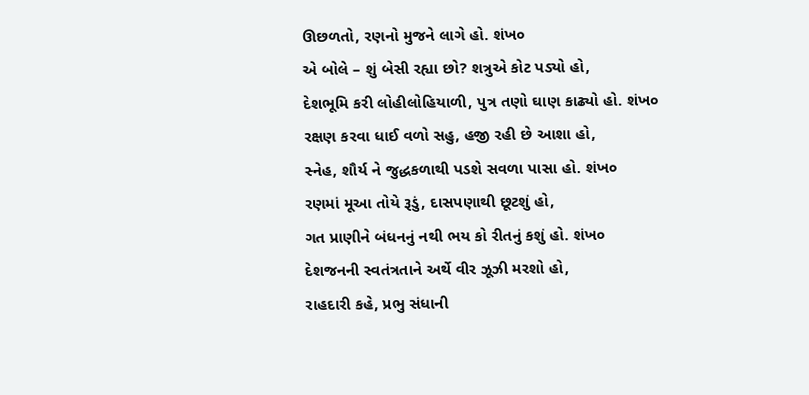ઊછળતો, રણનો મુજને લાગે હો. શંખ૦
એ બોલે – શું બેસી રહ્યા છો? શત્રુએ કોટ પડ્યો હો,
દેશભૂમિ કરી લોહીલોહિયાળી, પુત્ર તણો ઘાણ કાઢ્યો હો. શંખ૦
રક્ષણ કરવા ધાઈ વળો સહુ, હજી રહી છે આશા હો,
સ્નેહ, શૌર્ય ને જુદ્ધકળાથી પડશે સવળા પાસા હો. શંખ૦
રણમાં મૂઆ તોયે રૂડું, દાસપણાથી છૂટશું હો,
ગત પ્રાણીને બંધનનું નથી ભય કો રીતનું કશું હો. શંખ૦
દેશજનની સ્વતંત્રતાને અર્થે વીર ઝૂઝી મરશો હો,
રાહદારી કહે, પ્રભુ સંધાની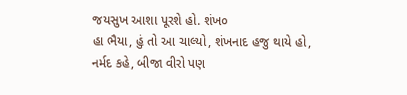જયસુખ આશા પૂરશે હો. શંખ૦
હા ભૈયા, હું તો આ ચાલ્યો, શંખનાદ હજુ થાયે હો,
નર્મદ કહે, બીજા વીરો પણ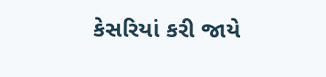કેસરિયાં કરી જાયે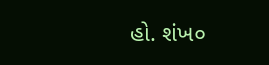હો. શંખ૦